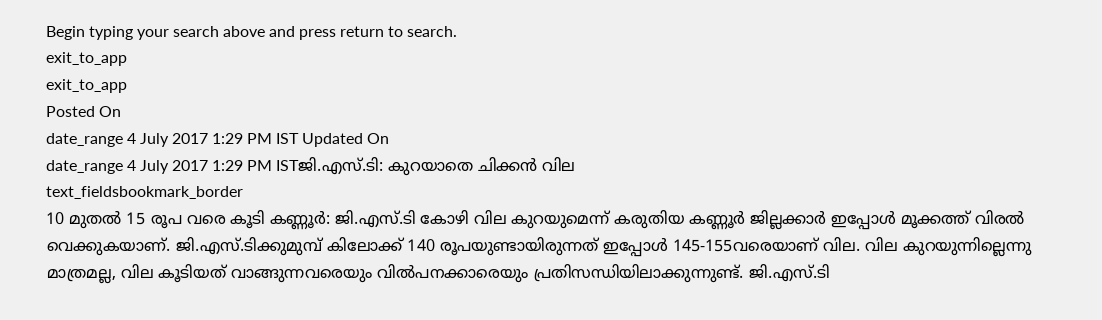Begin typing your search above and press return to search.
exit_to_app
exit_to_app
Posted On
date_range 4 July 2017 1:29 PM IST Updated On
date_range 4 July 2017 1:29 PM ISTജി.എസ്.ടി: കുറയാതെ ചിക്കൻ വില
text_fieldsbookmark_border
10 മുതൽ 15 രൂപ വരെ കൂടി കണ്ണൂർ: ജി.എസ്.ടി കോഴി വില കുറയുമെന്ന് കരുതിയ കണ്ണൂർ ജില്ലക്കാർ ഇപ്പോൾ മൂക്കത്ത് വിരൽ വെക്കുകയാണ്. ജി.എസ്.ടിക്കുമുമ്പ് കിലോക്ക് 140 രൂപയുണ്ടായിരുന്നത് ഇപ്പോൾ 145-155വരെയാണ് വില. വില കുറയുന്നില്ലെന്നു മാത്രമല്ല, വില കൂടിയത് വാങ്ങുന്നവരെയും വിൽപനക്കാരെയും പ്രതിസന്ധിയിലാക്കുന്നുണ്ട്. ജി.എസ്.ടി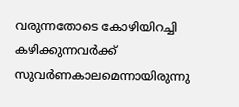വരുന്നതോടെ കോഴിയിറച്ചി കഴിക്കുന്നവർക്ക് സുവർണകാലമെന്നായിരുന്നു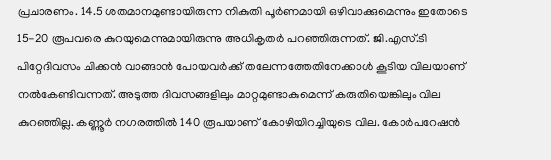പ്രചാരണം. 14.5 ശതമാനമുണ്ടായിരുന്ന നികുതി പൂർണമായി ഒഴിവാക്കുമെന്നും ഇതോടെ 15-20 രൂപവരെ കുറയുമെന്നുമായിരുന്നു അധികൃതർ പറഞ്ഞിരുന്നത്. ജി.എസ്.ടി പിറ്റേദിവസം ചിക്കൻ വാങ്ങാൻ പോയവർക്ക് തലേന്നത്തേതിനേക്കാൾ കൂടിയ വിലയാണ് നൽകേണ്ടിവന്നത്. അടുത്ത ദിവസങ്ങളിലും മാറ്റമുണ്ടാകുമെന്ന് കരുതിയെങ്കിലും വില കുറഞ്ഞില്ല. കണ്ണൂർ നഗരത്തിൽ 140 രൂപയാണ് കോഴിയിറച്ചിയുടെ വില. കോർപറേഷൻ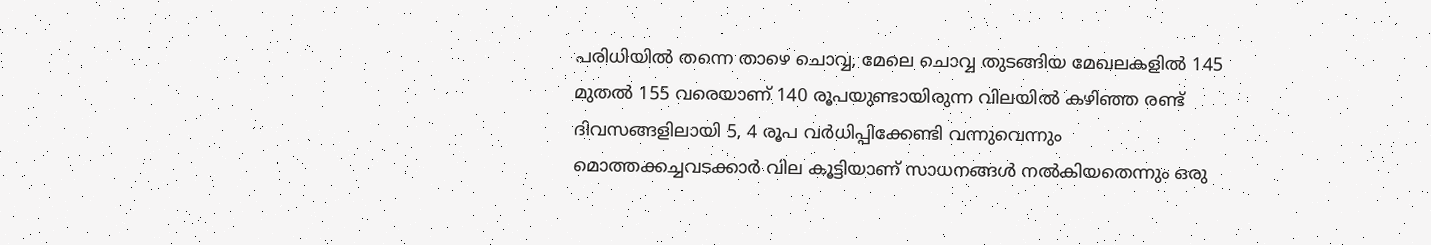പരിധിയിൽ തന്നെ താഴെ ചൊവ്വ, മേലെ ചൊവ്വ തുടങ്ങിയ മേഖലകളിൽ 145 മുതൽ 155 വരെയാണ് 140 രൂപയുണ്ടായിരുന്ന വിലയിൽ കഴിഞ്ഞ രണ്ട് ദിവസങ്ങളിലായി 5, 4 രൂപ വർധിപ്പിക്കേണ്ടി വന്നുവെന്നും മൊത്തക്കച്ചവടക്കാർ വില കൂട്ടിയാണ് സാധനങ്ങൾ നൽകിയതെന്നും ഒരു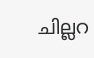ചില്ലറ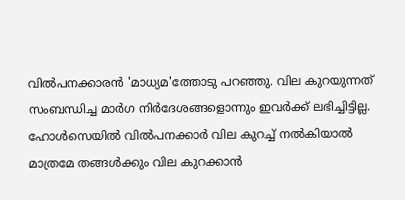വിൽപനക്കാരൻ 'മാധ്യമ'ത്തോടു പറഞ്ഞു. വില കുറയുന്നത് സംബന്ധിച്ച മാർഗ നിർദേശങ്ങളൊന്നും ഇവർക്ക് ലഭിച്ചിട്ടില്ല. ഹോൾസെയിൽ വിൽപനക്കാർ വില കുറച്ച് നൽകിയാൽ മാത്രമേ തങ്ങൾക്കും വില കുറക്കാൻ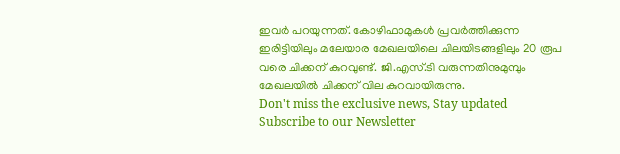ഇവർ പറയുന്നത്. കോഴിഫാമുകൾ പ്രവർത്തിക്കുന്ന ഇരിട്ടിയിലും മലേയാര മേഖലയിലെ ചിലയിടങ്ങളിലും 20 രൂപ വരെ ചിക്കന് കുറവുണ്ട്. ജി.എസ്.ടി വരുന്നതിനുമുമ്പും മേഖലയിൽ ചിക്കന് വില കുറവായിരുന്നു.
Don't miss the exclusive news, Stay updated
Subscribe to our Newsletter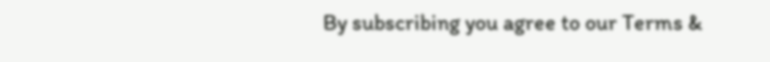By subscribing you agree to our Terms &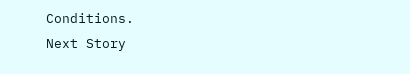Conditions.
Next Story